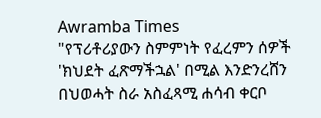Awramba Times
"የፕሪቶሪያውን ስምምነት የፈረምን ሰዎች 'ክህደት ፈጽማችኋል' በሚል እንድንረሸን በህወሓት ስራ አስፈጻሚ ሐሳብ ቀርቦ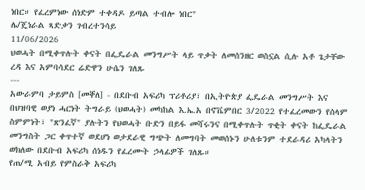ነበር። የፈረምነው ሰነድም ተቀዳዶ ይጣል ተብሎ ነበር"
ሌ/ጄነራል ጻድቃን ገብረተንሳይ
11/06/2026
ህወሓት በሚቀጥሉት ቀናት በፌዴራል መንግሥት ላይ ጥቃት ለመሰንዘር ወስኗል ሲሉ አቶ ጌታቸው ረዳ እና አምባሳደር ሬድዋን ሁሴን ገለጹ
---
አውራምባ ታይምስ [መቐለ] - በደቡብ አፍሪካ ፕሪቶሪያ፣ በኢትዮጵያ ፌዴራል መንግሥት እና በህዝባዊ ወያነ ሓርነት ትግራይ (ህወሓት) መካከል እ.ኤ.አ በኖቬምበር 3/2022 የተፈረመውን የሰላም ስምምነት፣ "ጽንፈኛ" ያሉትን የህወሓት ቡድን በይፋ መሻሩንና በሚቀጥሉት ጥቂት ቀናት ከፌዴራል መንግስት ጋር ቀጥተኛ ወደሆነ ወታደራዊ ግጭት ለመግባት መወሰኑን ሁለቱንም ተደራዳሪ አካላትን ወክለው በደቡብ አፍሪካ ሰነዱን የፈረሙት ኃላፊዎች ገለጹ።
የጠ/ሚ አብይ የምስራቅ አፍሪካ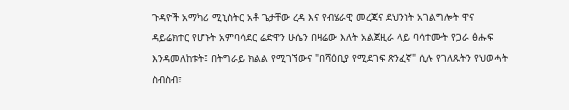ጉዳዮች አማካሪ ሚኒስትር አቶ ጌታቸው ረዳ እና የብሄራዊ መረጃና ደህንነት አገልግሎት ዋና ዳይሬክተር የሆኑት አምባሳደር ሬድዋን ሁሴን በዛሬው እለት አልጀዚራ ላይ ባሳተሙት የጋራ ፅሑፍ እንዳመለከቱት፤ በትግራይ ክልል የሚገኘውና "በሻዕቢያ የሚደገፍ ጽንፈኛ" ሲሉ የገለጹትን የህወሓት ስብስብ፣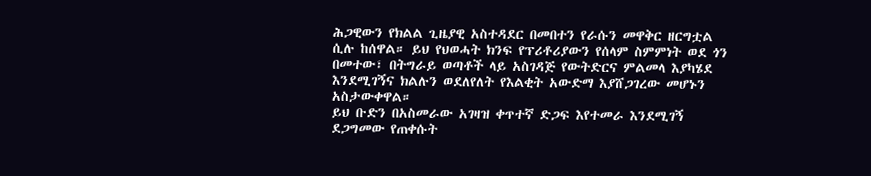ሕጋዊውን የክልል ጊዜያዊ አስተዳደር በመበተን የራሱን መዋቅር ዘርግቷል ሲሉ ከሰዋል። ይህ የህወሓት ክንፍ የፕሪቶሪያውን የሰላም ስምምነት ወደ ጎን በመተው፣ በትግራይ ወጣቶች ላይ አስገዳጅ የውትድርና ምልመላ እያካሄደ እንደሚገኝና ክልሉን ወደለየለት የእልቂት አውድማ እያሸጋገረው መሆኑን አስታውቀዋል።
ይህ ቡድን በአስመራው አገዛዝ ቀጥተኛ ድጋፍ እየተመራ እንደሚገኝ ደጋግመው የጠቀሱት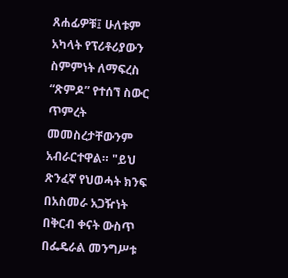ጸሐፊዎቹ፤ ሁለቱም አካላት የፕሪቶሪያውን ስምምነት ለማፍረስ “ጽምዶ” የተሰኘ ስውር ጥምረት መመስረታቸውንም አብራርተዋል። "ይህ ጽንፈኛ የህወሓት ክንፍ በአስመራ አጋዥነት በቅርብ ቀናት ውስጥ በፌዴራል መንግሥቱ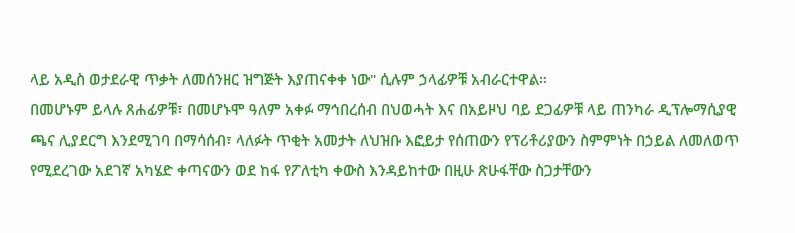ላይ አዲስ ወታደራዊ ጥቃት ለመሰንዘር ዝግጅት እያጠናቀቀ ነው" ሲሉም ኃላፊዎቹ አብራርተዋል።
በመሆኑም ይላሉ ጸሐፊዎቹ፣ በመሆኑሞ ዓለም አቀፉ ማኅበረሰብ በህወሓት እና በአይዞህ ባይ ደጋፊዎቹ ላይ ጠንካራ ዲፕሎማሲያዊ ጫና ሊያደርግ እንደሚገባ በማሳሰብ፣ ላለፉት ጥቂት አመታት ለህዝቡ እፎይታ የሰጠውን የፕሪቶሪያውን ስምምነት በኃይል ለመለወጥ የሚደረገው አደገኛ አካሄድ ቀጣናውን ወደ ከፋ የፖለቲካ ቀውስ እንዳይከተው በዚሁ ጽሁፋቸው ስጋታቸውን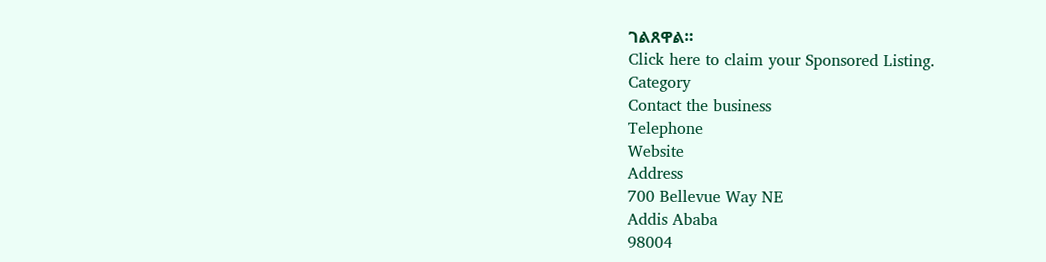ገልጸዋል።
Click here to claim your Sponsored Listing.
Category
Contact the business
Telephone
Website
Address
700 Bellevue Way NE
Addis Ababa
98004